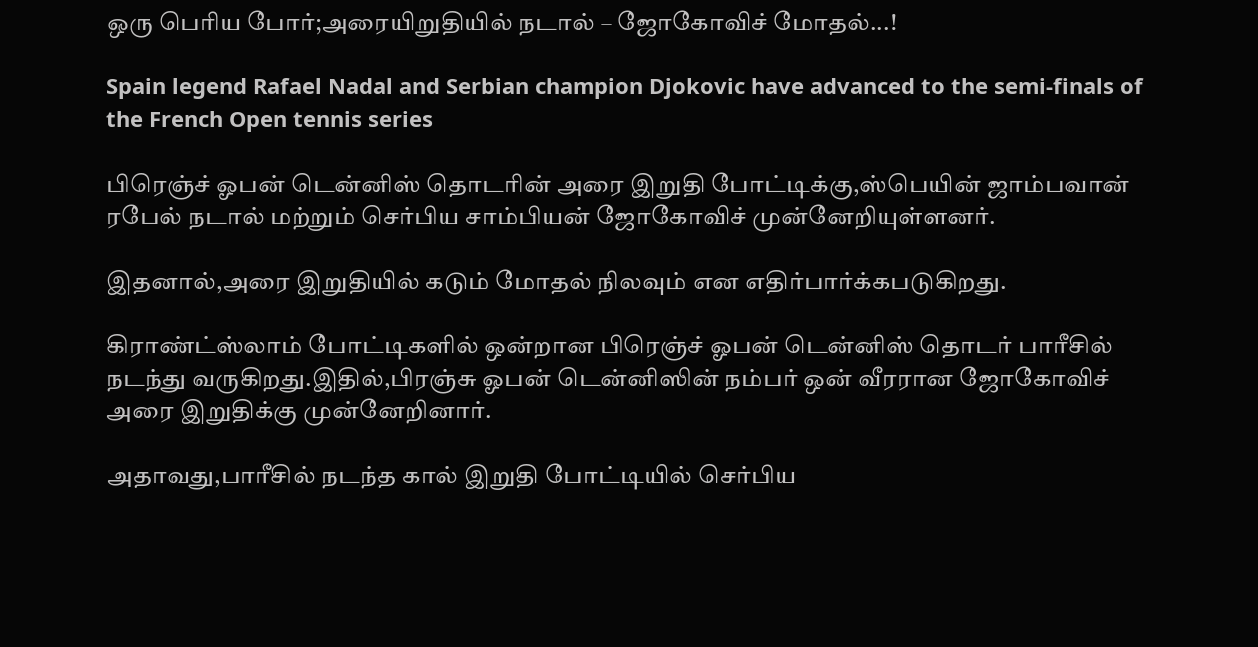ஒரு பெரிய போர்;அரையிறுதியில் நடால் – ஜோகோவிச் மோதல்...!

Spain legend Rafael Nadal and Serbian champion Djokovic have advanced to the semi-finals of the French Open tennis series

பிரெஞ்ச் ஓபன் டென்னிஸ் தொடரின் அரை இறுதி போட்டிக்கு,ஸ்பெயின் ஜாம்பவான் ரபேல் நடால் மற்றும் செர்பிய சாம்பியன் ஜோகோவிச் முன்னேறியுள்ளனர்.

இதனால்,அரை இறுதியில் கடும் மோதல் நிலவும் என எதிர்பார்க்கபடுகிறது.

கிராண்ட்ஸ்லாம் போட்டிகளில் ஒன்றான பிரெஞ்ச் ஓபன் டென்னிஸ் தொடர் பாரீசில் நடந்து வருகிறது.இதில்,பிரஞ்சு ஓபன் டென்னிஸின் நம்பர் ஒன் வீரரான ஜோகோவிச் அரை இறுதிக்கு முன்னேறினார்.

அதாவது,பாரீசில் நடந்த கால் இறுதி போட்டியில் செர்பிய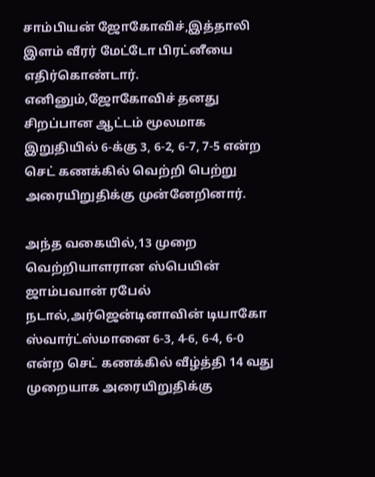சாம்பியன் ஜோகோவிச்,இத்தாலி இளம் வீரர் மேட்டோ பிரட்னீயை எதிர்கொண்டார். எனினும்,ஜோகோவிச் தனது சிறப்பான ஆட்டம் மூலமாக இறுதியில் 6-க்கு 3, 6-2, 6-7, 7-5 என்ற செட் கணக்கில் வெற்றி பெற்று அரையிறுதிக்கு முன்னேறினார்.

அந்த வகையில்,13 முறை வெற்றியாளரான ஸ்பெயின் ஜாம்பவான் ரபேல் நடால்,அர்ஜென்டினாவின் டியாகோ ஸ்வார்ட்ஸ்மானை 6-3, 4-6, 6-4, 6-0 என்ற செட் கணக்கில் வீழ்த்தி 14 வது முறையாக அரையிறுதிக்கு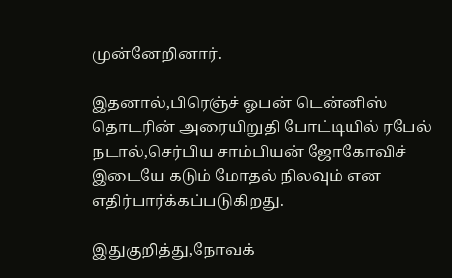முன்னேறினார்.

இதனால்,பிரெஞ்ச் ஓபன் டென்னிஸ் தொடரின் அரையிறுதி போட்டியில் ரபேல் நடால்,செர்பிய சாம்பியன் ஜோகோவிச் இடையே கடும் மோதல் நிலவும் என எதிர்பார்க்கப்படுகிறது.

இதுகுறித்து,நோவக்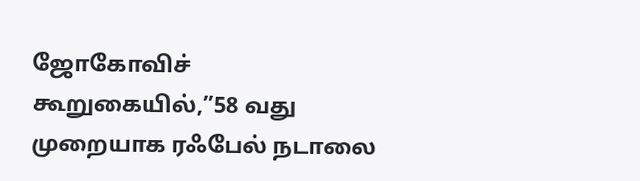ஜோகோவிச் கூறுகையில்,”58 வது முறையாக ரஃபேல் நடாலை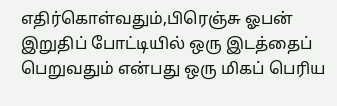எதிர்கொள்வதும்,பிரெஞ்சு ஓபன் இறுதிப் போட்டியில் ஒரு இடத்தைப் பெறுவதும் என்பது ஒரு மிகப் பெரிய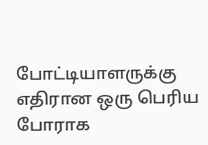போட்டியாளருக்கு எதிரான ஒரு பெரிய போராக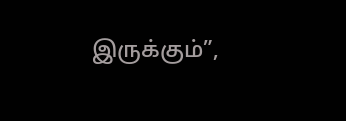இருக்கும்”,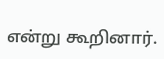என்று கூறினார்.